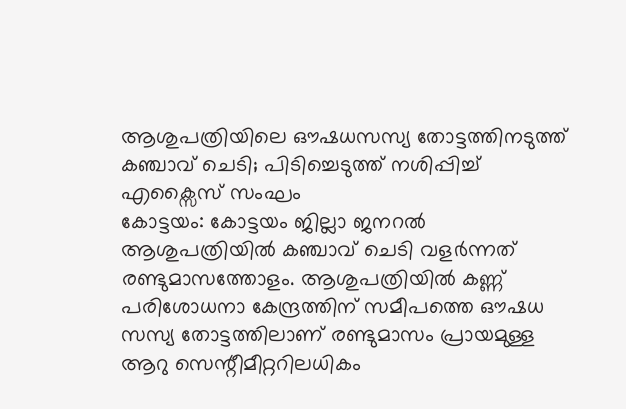ആശുപത്രിയിലെ ഔഷധസസ്യ തോട്ടത്തിനടുത്ത് കഞ്ചാവ് ചെടി; പിടിച്ചെടുത്ത് നശിപ്പിച്ച് എക്സൈസ് സംഘം
കോട്ടയം: കോട്ടയം ജില്ലാ ജനറൽ ആശുപത്രിയിൽ കഞ്ചാവ് ചെടി വളർന്നത് രണ്ടുമാസത്തോളം. ആശുപത്രിയിൽ കണ്ണ് പരിശോധനാ കേന്ദ്രത്തിന് സമീപത്തെ ഔഷധ സസ്യ തോട്ടത്തിലാണ് രണ്ടുമാസം പ്രായമുള്ള ആറു സെന്റീമീറ്ററിലധികം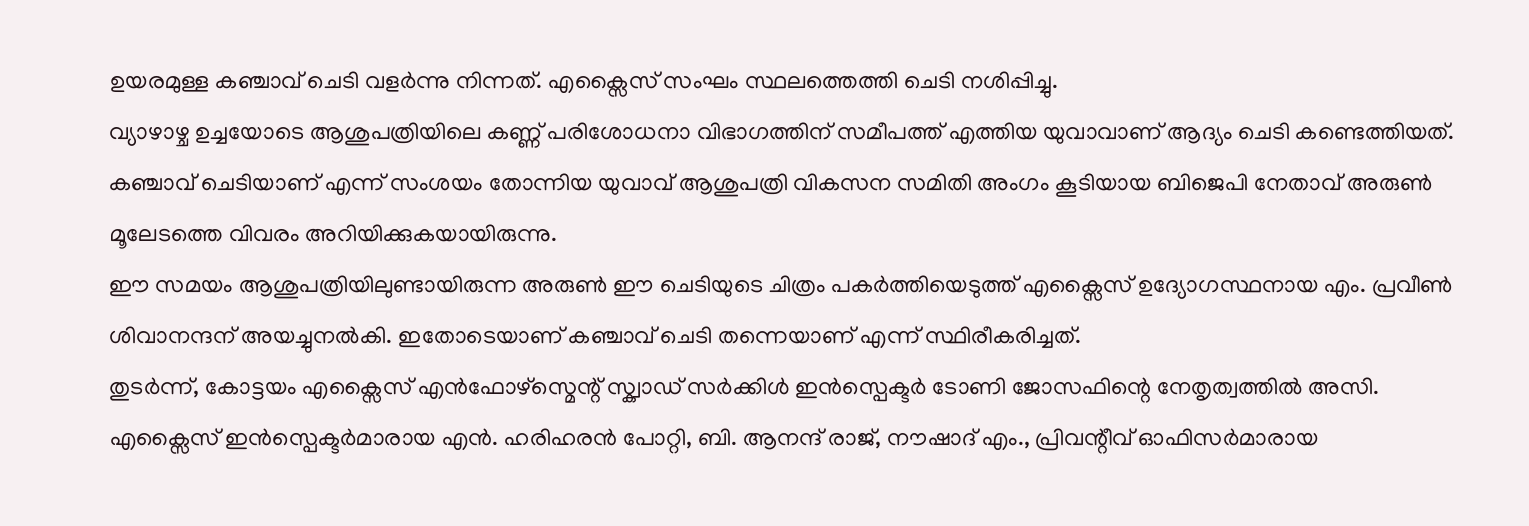ഉയരമുള്ള കഞ്ചാവ് ചെടി വളർന്നു നിന്നത്. എക്സൈസ് സംഘം സ്ഥലത്തെത്തി ചെടി നശിപ്പിച്ചു.
വ്യാഴാഴ്ച ഉച്ചയോടെ ആശുപത്രിയിലെ കണ്ണ് പരിശോധനാ വിഭാഗത്തിന് സമീപത്ത് എത്തിയ യുവാവാണ് ആദ്യം ചെടി കണ്ടെത്തിയത്. കഞ്ചാവ് ചെടിയാണ് എന്ന് സംശയം തോന്നിയ യുവാവ് ആശുപത്രി വികസന സമിതി അംഗം കൂടിയായ ബിജെപി നേതാവ് അരുൺ മൂലേടത്തെ വിവരം അറിയിക്കുകയായിരുന്നു.
ഈ സമയം ആശുപത്രിയിലുണ്ടായിരുന്ന അരുൺ ഈ ചെടിയുടെ ചിത്രം പകർത്തിയെടുത്ത് എക്സൈസ് ഉദ്യോഗസ്ഥനായ എം. പ്രവീൺ ശിവാനന്ദന് അയച്ചുനൽകി. ഇതോടെയാണ് കഞ്ചാവ് ചെടി തന്നെയാണ് എന്ന് സ്ഥിരീകരിച്ചത്.
തുടർന്ന്, കോട്ടയം എക്സൈസ് എൻഫോഴ്സ്മെന്റ് സ്ക്വാഡ് സർക്കിൾ ഇൻസ്പെക്ടർ ടോണി ജോസഫിന്റെ നേതൃത്വത്തിൽ അസി. എക്സൈസ് ഇൻസ്പെക്ടർമാരായ എൻ. ഹരിഹരൻ പോറ്റി, ബി. ആനന്ദ് രാജ്, നൗഷാദ് എം., പ്രിവന്റീവ് ഓഫിസർമാരായ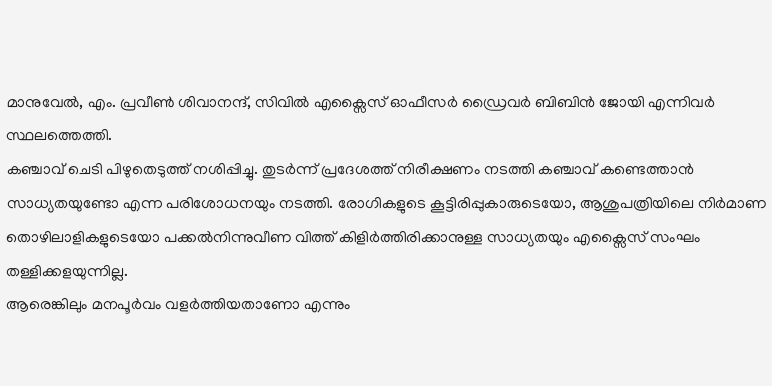മാനുവേൽ, എം. പ്രവീൺ ശിവാനന്ദ്, സിവിൽ എക്സൈസ് ഓഫീസർ ഡ്രൈവർ ബിബിൻ ജോയി എന്നിവർ സ്ഥലത്തെത്തി.
കഞ്ചാവ് ചെടി പിഴുതെടുത്ത് നശിപ്പിച്ചു. തുടർന്ന് പ്രദേശത്ത് നിരീക്ഷണം നടത്തി കഞ്ചാവ് കണ്ടെത്താൻ സാധ്യതയുണ്ടോ എന്ന പരിശോധനയും നടത്തി. രോഗികളുടെ കൂട്ടിരിപ്പുകാരുടെയോ, ആശുപത്രിയിലെ നിർമാണ തൊഴിലാളികളുടെയോ പക്കൽനിന്നുവീണ വിത്ത് കിളിർത്തിരിക്കാനുള്ള സാധ്യതയും എക്സൈസ് സംഘം തള്ളിക്കളയുന്നില്ല.
ആരെങ്കിലും മനപൂർവം വളർത്തിയതാണോ എന്നും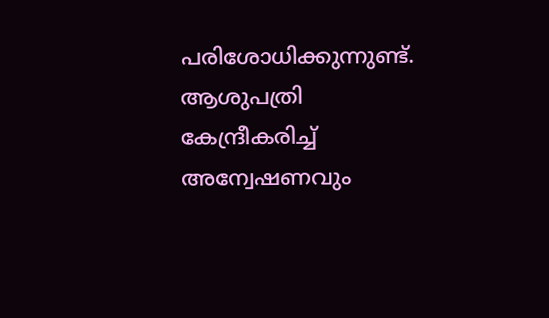പരിശോധിക്കുന്നുണ്ട്. ആശുപത്രി കേന്ദ്രീകരിച്ച് അന്വേഷണവും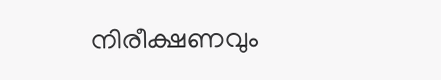നിരീക്ഷണവും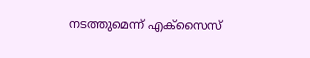നടത്തുമെന്ന് എക്സൈസ്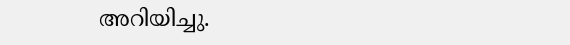അറിയിച്ചു.